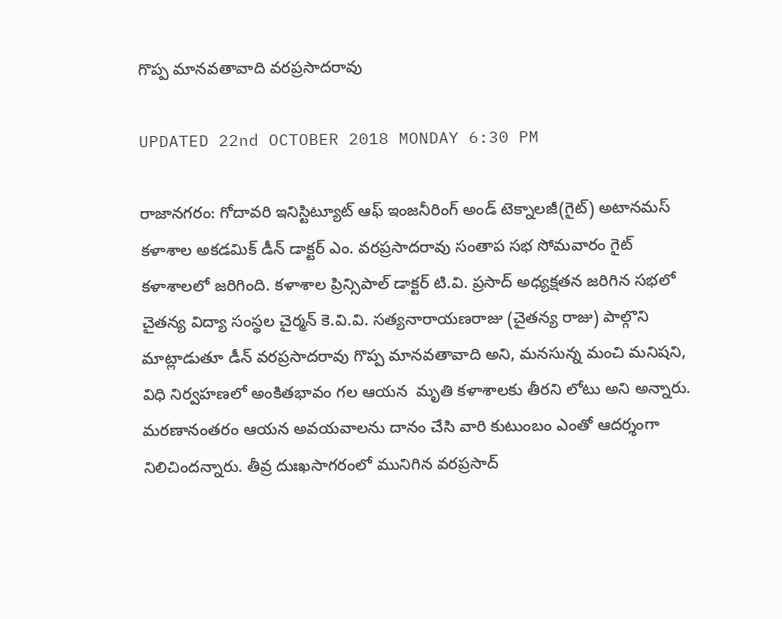గొప్ప మానవతావాది వరప్రసాదరావు

UPDATED 22nd OCTOBER 2018 MONDAY 6:30 PM

రాజానగరం: గోదావరి ఇనిస్టిట్యూట్ ఆఫ్ ఇంజనీరింగ్ అండ్ టెక్నాలజీ(గైట్) అటానమస్ కళాశాల అకడమిక్ డీన్ డాక్టర్ ఎం. వరప్రసాదరావు సంతాప సభ సోమవారం గైట్ కళాశాలలో జరిగింది. కళాశాల ప్రిన్సిపాల్ డాక్టర్ టి.వి. ప్రసాద్ అధ్యక్షతన జరిగిన సభలో చైతన్య విద్యా సంస్థల చైర్మన్ కె.వి.వి. సత్యనారాయణరాజు (చైతన్య రాజు) పాల్గొని మాట్లాడుతూ డీన్ వరప్రసాదరావు గొప్ప మానవతావాది అని, మనసున్న మంచి మనిషని, విధి నిర్వహణలో అంకితభావం గల ఆయన  మృతి కళాశాలకు తీరని లోటు అని అన్నారు. మరణానంతరం ఆయన అవయవాలను దానం చేసి వారి కుటుంబం ఎంతో ఆదర్శంగా నిలిచిందన్నారు. తీవ్ర దుఃఖసాగరంలో మునిగిన వరప్రసాద్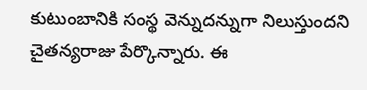కుటుంబానికి సంస్థ వెన్నుదన్నుగా నిలుస్తుందని చైతన్యరాజు పేర్కొన్నారు. ఈ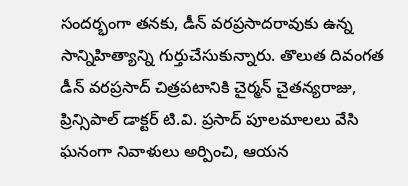సందర్భంగా తనకు, డీన్ వరప్రసాదరావుకు ఉన్న సాన్నిహిత్యాన్ని గుర్తుచేసుకున్నారు. తొలుత దివంగత డీన్ వరప్రసాద్ చిత్రపటానికి చైర్మన్ చైతన్యరాజు, ప్రిన్సిపాల్ డాక్టర్ టి.వి. ప్రసాద్ పూలమాలలు వేసి ఘనంగా నివాళులు అర్పించి, ఆయన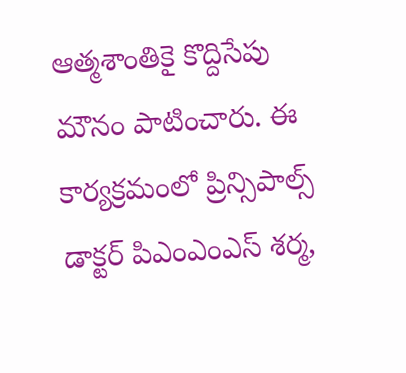ఆత్మశాంతికై కొద్దిసేపు మౌనం పాటించారు. ఈ కార్యక్రమంలో ప్రిన్సిపాల్స్ డాక్టర్ పిఎంఎంఎస్ శర్మ,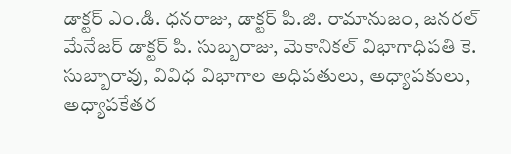డాక్టర్ ఎం.డి. ధనరాజు, డాక్టర్ పి.జి. రామానుజం, జనరల్ మేనేజర్ డాక్టర్ పి. సుబ్బరాజు, మెకానికల్ విభాగాధిపతి కె. సుబ్బారావు, వివిధ విభాగాల అధిపతులు, అధ్యాపకులు, అధ్యాపకేతర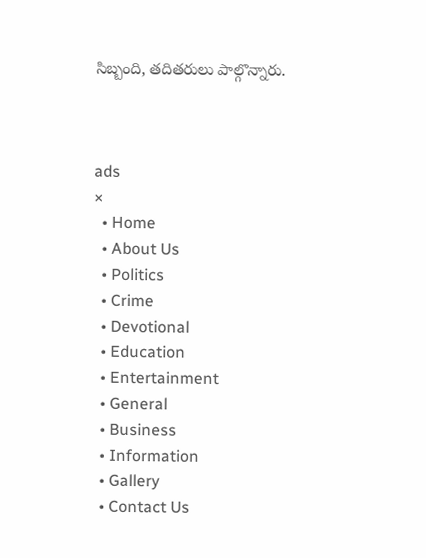సిబ్బంది, తదితరులు పాల్గొన్నారు.



ads
×
  • Home
  • About Us
  • Politics
  • Crime
  • Devotional
  • Education
  • Entertainment
  • General
  • Business
  • Information
  • Gallery
  • Contact Us